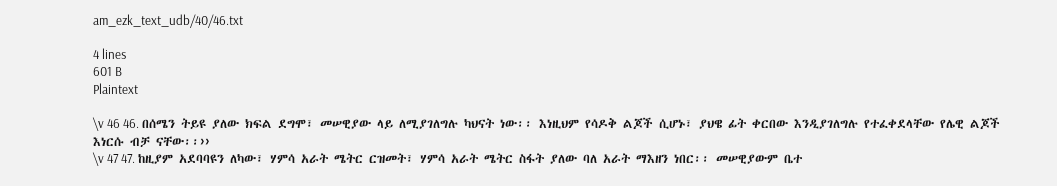am_ezk_text_udb/40/46.txt

4 lines
601 B
Plaintext

\v 46 46. በሰሜን ትይዩ ያለው ክፍል ደግሞ፣ መሠዊያው ላይ ለሚያገለግሉ ካህናት ነው፡፡ እነዚህም የሳዶቅ ልጆች ሲሆኑ፣ ያህዌ ፊት ቀርበው እንዲያገለግሉ የተፈቀደላቸው የሌዊ ልጆች እነርሱ ብቻ ናቸው፡፡››
\v 47 47. ከዚያም አደባባዩን ለካው፣ ሃምሳ አራት ሜትር ርዝመት፣ ሃምሳ አራት ሜትር ስፋት ያለው ባለ አራት ማእዘን ነበር፡፡ መሠዊያውም ቤተ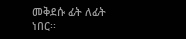መቅደሱ ፊት ለፊት ነበር፡፡